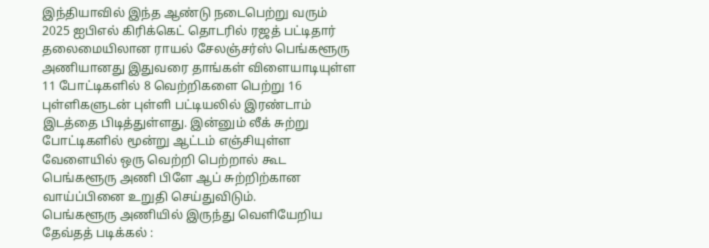இந்தியாவில் இந்த ஆண்டு நடைபெற்று வரும் 2025 ஐபிஎல் கிரிக்கெட் தொடரில் ரஜத் பட்டிதார் தலைமையிலான ராயல் சேலஞ்சர்ஸ் பெங்களூரு அணியானது இதுவரை தாங்கள் விளையாடியுள்ள 11 போட்டிகளில் 8 வெற்றிகளை பெற்று 16 புள்ளிகளுடன் புள்ளி பட்டியலில் இரண்டாம் இடத்தை பிடித்துள்ளது. இன்னும் லீக் சுற்று போட்டிகளில் மூன்று ஆட்டம் எஞ்சியுள்ள வேளையில் ஒரு வெற்றி பெற்றால் கூட பெங்களூரு அணி பிளே ஆப் சுற்றிற்கான வாய்ப்பினை உறுதி செய்துவிடும்.
பெங்களூரு அணியில் இருந்து வெளியேறிய தேவ்தத் படிக்கல் :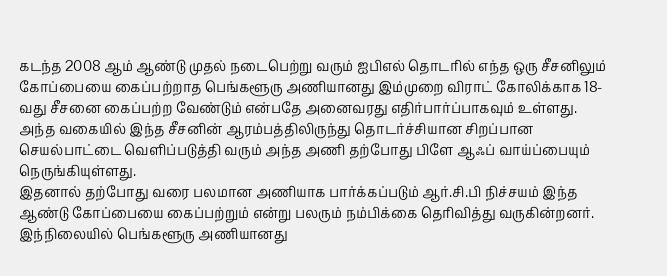கடந்த 2008 ஆம் ஆண்டு முதல் நடைபெற்று வரும் ஐபிஎல் தொடரில் எந்த ஒரு சீசனிலும் கோப்பையை கைப்பற்றாத பெங்களூரு அணியானது இம்முறை விராட் கோலிக்காக 18-வது சீசனை கைப்பற்ற வேண்டும் என்பதே அனைவரது எதிர்பார்ப்பாகவும் உள்ளது. அந்த வகையில் இந்த சீசனின் ஆரம்பத்திலிருந்து தொடர்ச்சியான சிறப்பான செயல்பாட்டை வெளிப்படுத்தி வரும் அந்த அணி தற்போது பிளே ஆஃப் வாய்ப்பையும் நெருங்கியுள்ளது.
இதனால் தற்போது வரை பலமான அணியாக பார்க்கப்படும் ஆர்.சி.பி நிச்சயம் இந்த ஆண்டு கோப்பையை கைப்பற்றும் என்று பலரும் நம்பிக்கை தெரிவித்து வருகின்றனர். இந்நிலையில் பெங்களூரு அணியானது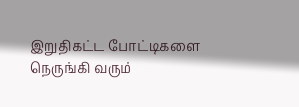இறுதிகட்ட போட்டிகளை நெருங்கி வரும்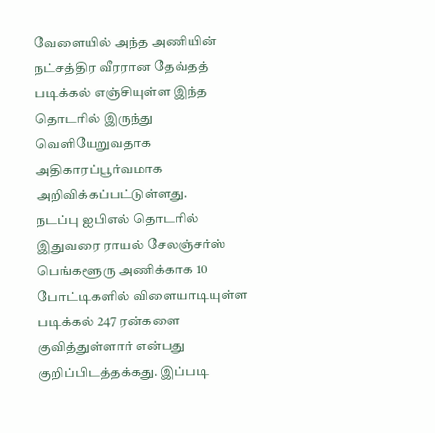வேளையில் அந்த அணியின் நட்சத்திர வீரரான தேவ்தத் படிக்கல் எஞ்சியுள்ள இந்த தொடரில் இருந்து வெளியேறுவதாக அதிகாரப்பூர்வமாக அறிவிக்கப்பட்டுள்ளது.
நடப்பு ஐபிஎல் தொடரில் இதுவரை ராயல் சேலஞ்சர்ஸ் பெங்களூரு அணிக்காக 10 போட்டிகளில் விளையாடியுள்ள படிக்கல் 247 ரன்களை குவித்துள்ளார் என்பது குறிப்பிடத்தக்கது. இப்படி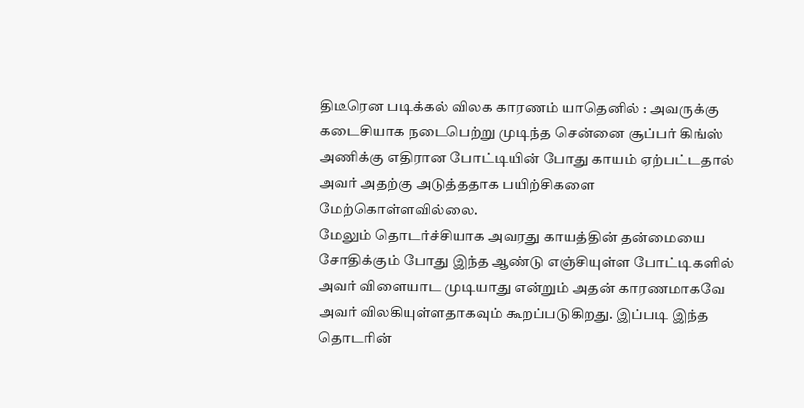திடீரென படிக்கல் விலக காரணம் யாதெனில் : அவருக்கு கடைசியாக நடைபெற்று முடிந்த சென்னை சூப்பர் கிங்ஸ் அணிக்கு எதிரான போட்டியின் போது காயம் ஏற்பட்டதால் அவர் அதற்கு அடுத்ததாக பயிற்சிகளை மேற்கொள்ளவில்லை.
மேலும் தொடர்ச்சியாக அவரது காயத்தின் தன்மையை சோதிக்கும் போது இந்த ஆண்டு எஞ்சியுள்ள போட்டிகளில் அவர் விளையாட முடியாது என்றும் அதன் காரணமாகவே அவர் விலகியுள்ளதாகவும் கூறப்படுகிறது. இப்படி இந்த தொடரின்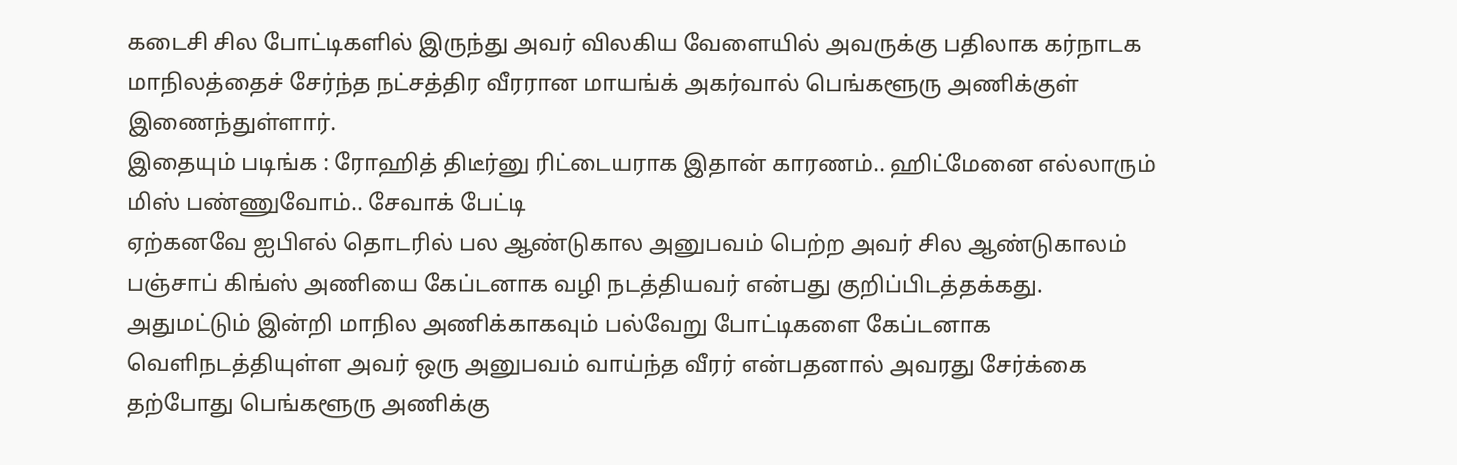கடைசி சில போட்டிகளில் இருந்து அவர் விலகிய வேளையில் அவருக்கு பதிலாக கர்நாடக மாநிலத்தைச் சேர்ந்த நட்சத்திர வீரரான மாயங்க் அகர்வால் பெங்களூரு அணிக்குள் இணைந்துள்ளார்.
இதையும் படிங்க : ரோஹித் திடீர்னு ரிட்டையராக இதான் காரணம்.. ஹிட்மேனை எல்லாரும் மிஸ் பண்ணுவோம்.. சேவாக் பேட்டி
ஏற்கனவே ஐபிஎல் தொடரில் பல ஆண்டுகால அனுபவம் பெற்ற அவர் சில ஆண்டுகாலம் பஞ்சாப் கிங்ஸ் அணியை கேப்டனாக வழி நடத்தியவர் என்பது குறிப்பிடத்தக்கது. அதுமட்டும் இன்றி மாநில அணிக்காகவும் பல்வேறு போட்டிகளை கேப்டனாக வெளிநடத்தியுள்ள அவர் ஒரு அனுபவம் வாய்ந்த வீரர் என்பதனால் அவரது சேர்க்கை தற்போது பெங்களூரு அணிக்கு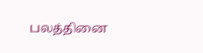பலத்தினை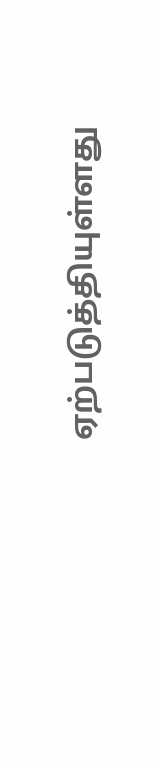ஏற்படுத்தியுள்ளது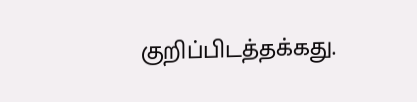குறிப்பிடத்தக்கது.